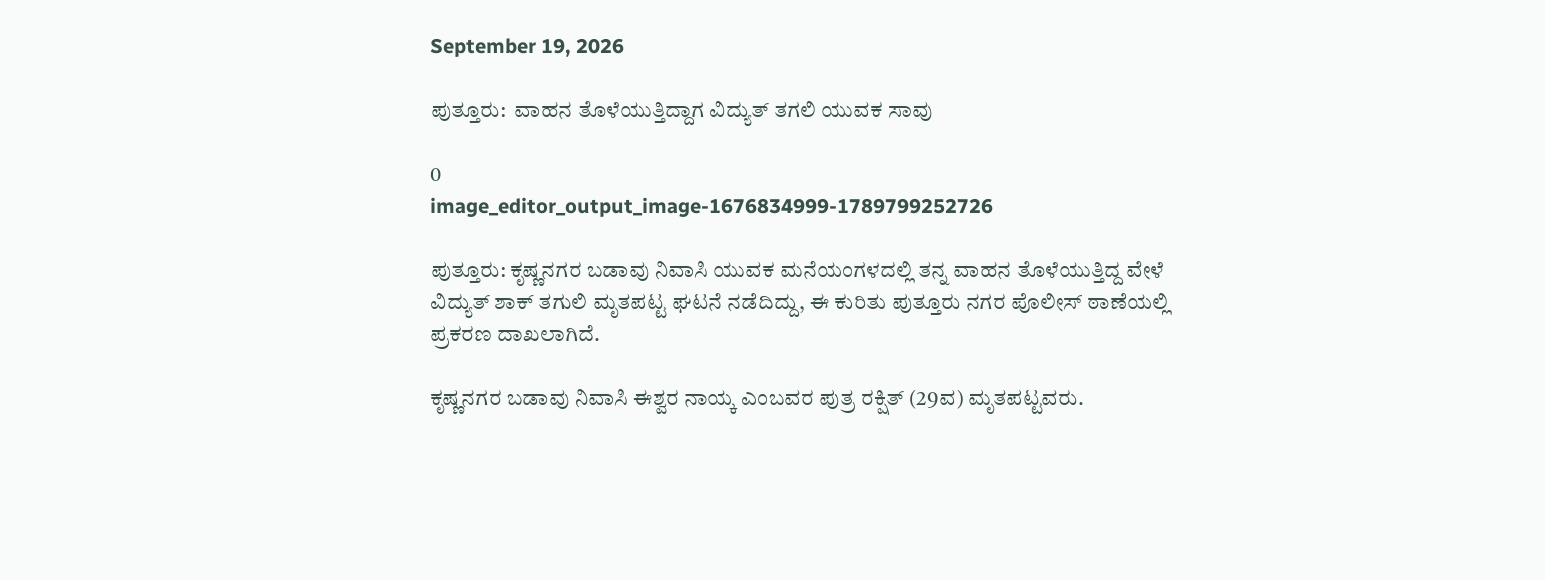September 19, 2026

ಪುತ್ತೂರು:  ವಾಹನ ತೊಳೆಯುತ್ತಿದ್ದಾಗ ವಿದ್ಯುತ್‌ ತಗಲಿ ಯುವಕ ಸಾವು

0
image_editor_output_image-1676834999-1789799252726

ಪುತ್ತೂರು: ಕೃಷ್ಣನಗರ ಬಡಾವು ನಿವಾಸಿ ಯುವಕ ಮನೆಯಂಗಳದಲ್ಲಿ ತನ್ನ ವಾಹನ ತೊಳೆಯುತ್ತಿದ್ದ ವೇಳೆ ವಿದ್ಯುತ್ ಶಾಕ್ ತಗುಲಿ ಮೃತಪಟ್ಟ ಘಟನೆ ನಡೆದಿದ್ದು, ಈ ಕುರಿತು ಪುತ್ತೂರು ನಗರ ಪೊಲೀಸ್ ಠಾಣೆಯಲ್ಲಿ ಪ್ರಕರಣ ದಾಖಲಾಗಿದೆ.

ಕೃಷ್ಣನಗರ ಬಡಾವು ನಿವಾಸಿ ಈಶ್ವರ ನಾಯ್ಕ ಎಂಬವರ ಪುತ್ರ ರಕ್ಷಿತ್ (29ವ) ಮೃತಪಟ್ಟವರು.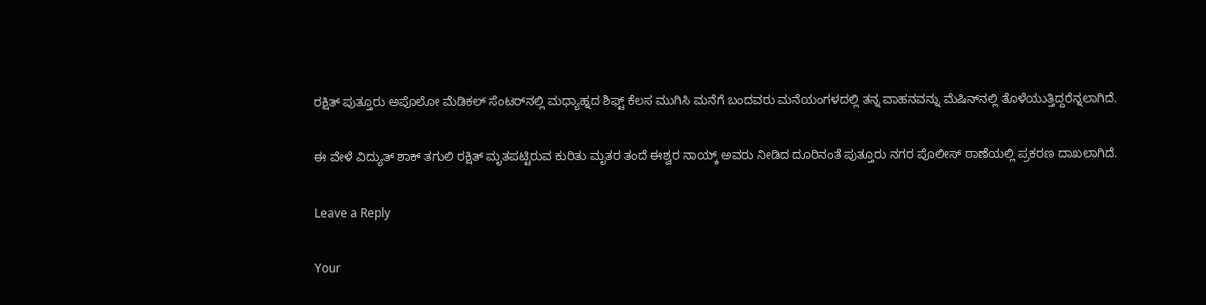ರಕ್ಷಿತ್ ಪುತ್ತೂರು ಅಪೊಲೋ ಮೆಡಿಕಲ್ ಸೆಂಟರ್‌ನಲ್ಲಿ ಮಧ್ಯಾಹ್ನದ ಶಿಫ್ಟ್ ಕೆಲಸ ಮುಗಿಸಿ ಮನೆಗೆ ಬಂದವರು ಮನೆಯಂಗಳದಲ್ಲಿ ತನ್ನ ವಾಹನವನ್ನು ಮೆಷಿನ್‌ನಲ್ಲಿ ತೊಳೆಯುತ್ತಿದ್ದರೆನ್ನಲಾಗಿದೆ.

ಈ ವೇಳೆ ವಿದ್ಯುತ್ ಶಾಕ್ ತಗುಲಿ ರಕ್ಷಿತ್ ಮೃತಪಟ್ಟಿರುವ ಕುರಿತು ಮೃತರ ತಂದೆ ಈಶ್ವರ ನಾಯ್ಕ್ ಅವರು ನೀಡಿದ ದೂರಿನಂತೆ ಪುತ್ತೂರು ನಗರ ಪೊಲೀಸ್ ಠಾಣೆಯಲ್ಲಿ ಪ್ರಕರಣ ದಾಖಲಾಗಿದೆ.

Leave a Reply

Your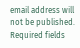email address will not be published. Required fields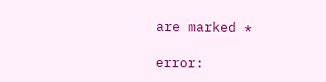are marked *

error: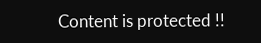Content is protected !!